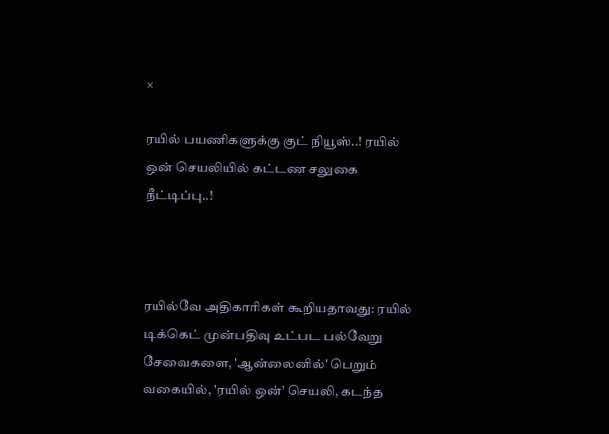×

ரயில் பயணிகளுக்கு குட் நியூஸ்..! ரயில் ஒன் செயலியில் கட்டண சலுகை நீட்டிப்பு..!



ரயில்வே அதிகாரிகள் கூறியதாவது: ரயில் டிக்கெட் முன்பதிவு உட்பட பல்வேறு சேவைகளை, 'ஆன்லைனில்' பெறும் வகையில், 'ரயில் ஒன்' செயலி, கடந்த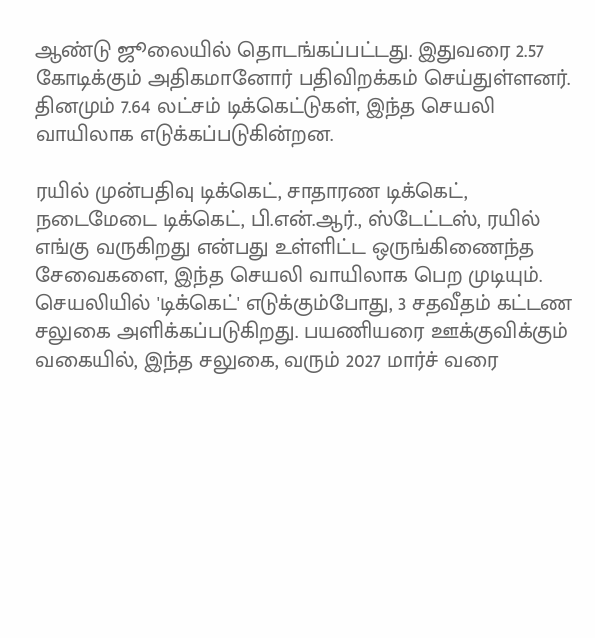ஆண்டு ஜூலையில் தொடங்கப்பட்டது. இதுவரை 2.57 கோடிக்கும் அதிகமானோர் பதிவிறக்கம் செய்துள்ளனர். தினமும் 7.64 லட்சம் டிக்கெட்டுகள், இந்த செயலி வாயிலாக எடுக்கப்படுகின்றன.

ரயில் முன்பதிவு டிக்கெட், சாதாரண டிக்கெட், நடைமேடை டிக்கெட், பி.என்.ஆர்., ஸ்டேட்டஸ், ரயில் எங்கு வருகிறது என்பது உள்ளிட்ட ஒருங்கிணைந்த சேவைகளை, இந்த செயலி வாயிலாக பெற முடியும். செயலியில் 'டிக்கெட்' எடுக்கும்போது, 3 சதவீதம் கட்டண சலுகை அளிக்கப்படுகிறது. பயணியரை ஊக்குவிக்கும் வகையில், இந்த சலுகை, வரும் 2027 மார்ச் வரை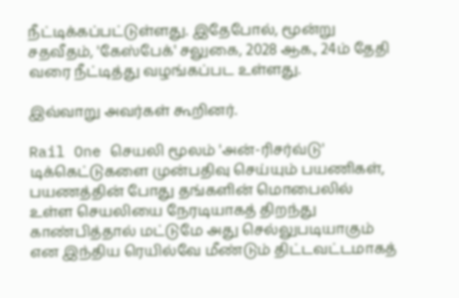நீட்டிக்கப்பட்டுள்ளது. இதேபோல், மூன்று சதவீதம், 'கேஸ்பேக்' சலுகை, 2028 ஆக., 24ம் தேதி வரை நீட்டித்து வழங்கப்பட உள்ளது.

இவ்வாறு அவர்கள் கூறினர்.

Rail One செயலி மூலம் 'அன்-ரிசர்வ்டு' டிக்கெட்டுகளை முன்பதிவு செய்யும் பயணிகள், பயணத்தின் போது தங்களின் மொபைலில் உள்ள செயலியை நேரடியாகத் திறந்து காண்பித்தால் மட்டுமே அது செல்லுபடியாகும் என இந்திய ரெயில்வே மீண்டும் திட்டவட்டமாகத்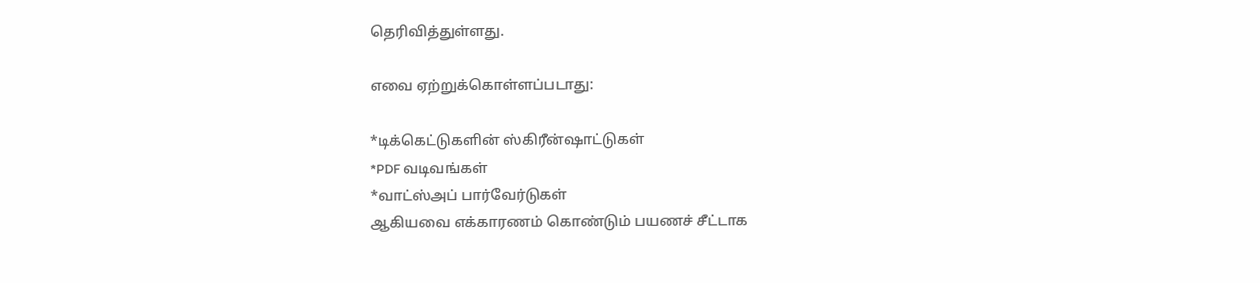தெரிவித்துள்ளது.

எவை ஏற்றுக்கொள்ளப்படாது:

*டிக்கெட்டுகளின் ஸ்கிரீன்ஷாட்டுகள்
*PDF வடிவங்கள்
*வாட்ஸ்அப் பார்வேர்டுகள்
ஆகியவை எக்காரணம் கொண்டும் பயணச் சீட்டாக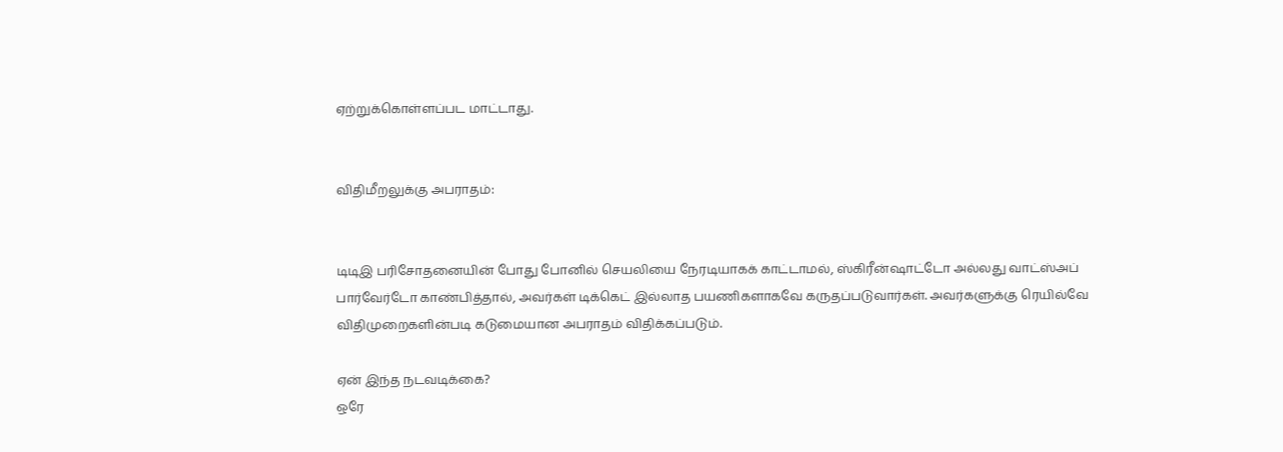ஏற்றுக்கொள்ளப்பட மாட்டாது.


விதிமீறலுக்கு அபராதம்:


டிடிஇ பரிசோதனையின் போது போனில் செயலியை நேரடியாகக் காட்டாமல், ஸ்கிரீன்ஷாட்டோ அல்லது வாட்ஸ்அப் பார்வேர்டோ காண்பித்தால், அவர்கள் டிக்கெட் இல்லாத பயணிகளாகவே கருதப்படுவார்கள். அவர்களுக்கு ரெயில்வே விதிமுறைகளின்படி கடுமையான அபராதம் விதிக்கப்படும்.

ஏன் இந்த நடவடிக்கை?
ஒரே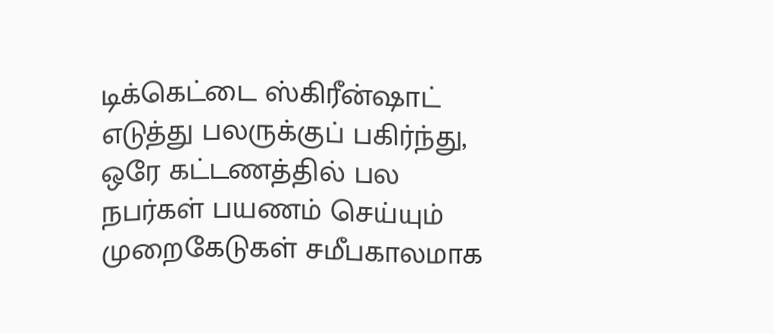டிக்கெட்டை ஸ்கிரீன்ஷாட் எடுத்து பலருக்குப் பகிர்ந்து, ஒரே கட்டணத்தில் பல நபர்கள் பயணம் செய்யும் முறைகேடுகள் சமீபகாலமாக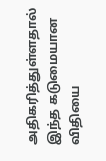அதிகரித்துள்ளதால் இந்த கடுமையான விதியை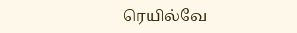ரெயில்வே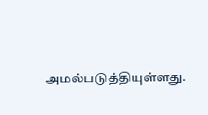அமல்படுத்தியுள்ளது.